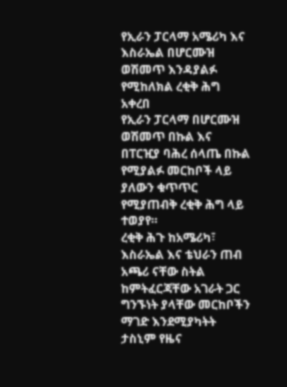የኢራን ፓርላማ አሜሪካ እና እስራኤል በሆርሙዝ ወሽመጥ እንዳያልፉ የሚከለክል ረቂቅ ሕግ አቀረበ
የኢራን ፓርላማ በሆርሙዝ ወሽመጥ በኩል እና በፐርዢያ ባሕረ ሰላጤ በኩል የሚያልፉ መርከቦች ላይ ያለውን ቁጥጥር የሚያጠብቅ ረቂቅ ሕግ ላይ ተወያየ።
ረቂቅ ሕጉ ከአሜሪካ፣ እስራኤል እና ቴህራን ጠብ አጫሪ ናቸው ስትል ከምትፈርጃቸው አገራት ጋር ግንኙነት ያላቸው መርከቦችን ማገድ እንደሚያካትት ታስኒም የዜና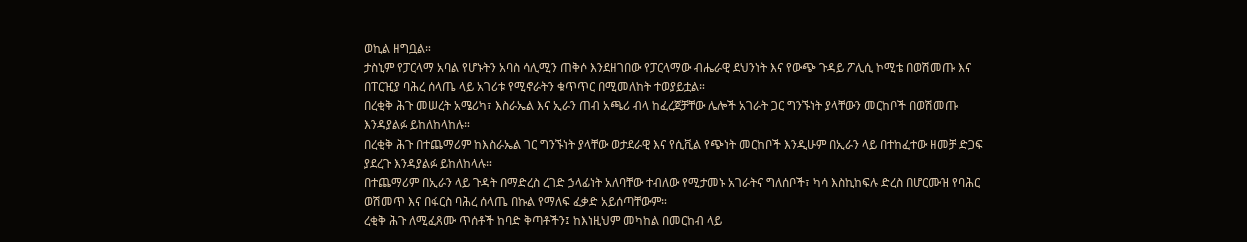ወኪል ዘግቧል።
ታስኒም የፓርላማ አባል የሆኑትን አባስ ሳሊሚን ጠቅሶ እንደዘገበው የፓርላማው ብሔራዊ ደህንነት እና የውጭ ጉዳይ ፖሊሲ ኮሚቴ በወሽመጡ እና በፐርዢያ ባሕረ ሰላጤ ላይ አገሪቱ የሚኖራትን ቁጥጥር በሚመለከት ተወያይቷል።
በረቂቅ ሕጉ መሠረት አሜሪካ፣ እስራኤል እና ኢራን ጠብ አጫሪ ብላ ከፈረጀቻቸው ሌሎች አገራት ጋር ግንኙነት ያላቸውን መርከቦች በወሽመጡ እንዳያልፉ ይከለከላከሉ።
በረቂቅ ሕጉ በተጨማሪም ከእስራኤል ገር ግንኙነት ያላቸው ወታደራዊ እና የሲቪል የጭነት መርከቦች እንዲሁም በኢራን ላይ በተከፈተው ዘመቻ ድጋፍ ያደረጉ እንዳያልፉ ይከለከላሉ።
በተጨማሪም በኢራን ላይ ጉዳት በማድረስ ረገድ ኃላፊነት አለባቸው ተብለው የሚታመኑ አገራትና ግለሰቦች፣ ካሳ እስኪከፍሉ ድረስ በሆርሙዝ የባሕር ወሽመጥ እና በፋርስ ባሕረ ሰላጤ በኩል የማለፍ ፈቃድ አይሰጣቸውም።
ረቂቅ ሕጉ ለሚፈጸሙ ጥሰቶች ከባድ ቅጣቶችን፤ ከእነዚህም መካከል በመርከብ ላይ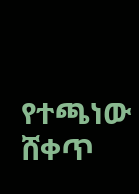የተጫነው ሸቀጥ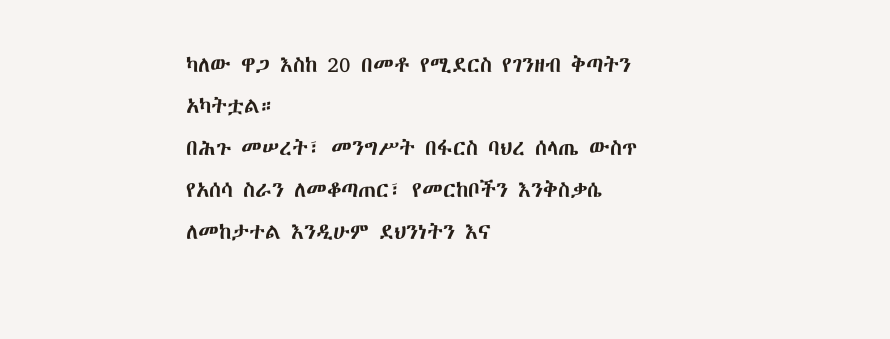ካለው ዋጋ እስከ 20 በመቶ የሚደርስ የገንዘብ ቅጣትን አካትቷል።
በሕጉ መሠረት፣ መንግሥት በፋርስ ባህረ ሰላጤ ውስጥ የአሰሳ ስራን ለመቆጣጠር፣ የመርከቦችን እንቅስቃሴ ለመከታተል እንዲሁም ደህንነትን እና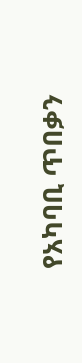የአካባቢ ጥበቃን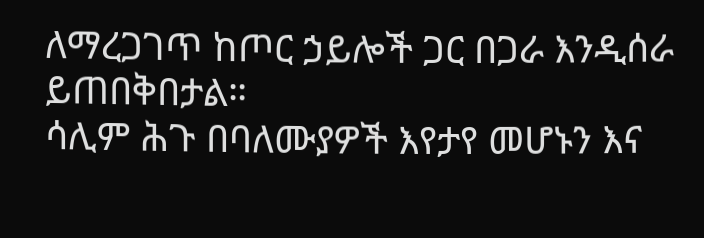ለማረጋገጥ ከጦር ኃይሎች ጋር በጋራ እንዲሰራ ይጠበቅበታል።
ሳሊም ሕጉ በባለሙያዎች እየታየ መሆኑን እና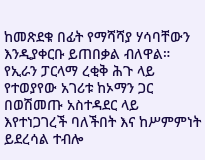ከመጽደቁ በፊት የማሻሻያ ሃሳባቸውን እንዲያቀርቡ ይጠበቃል ብለዋል።
የኢራን ፓርላማ ረቂቅ ሕጉ ላይ የተወያየው አገሪቱ ከኦማን ጋር በወሽመጡ አስተዳደር ላይ እየተነጋገረች ባለችበት እና ከሥምምነት ይደረሳል ተብሎ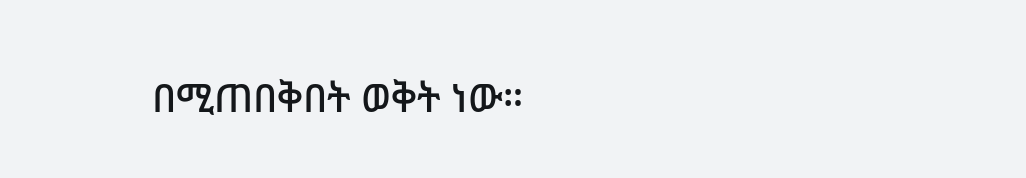በሚጠበቅበት ወቅት ነው።